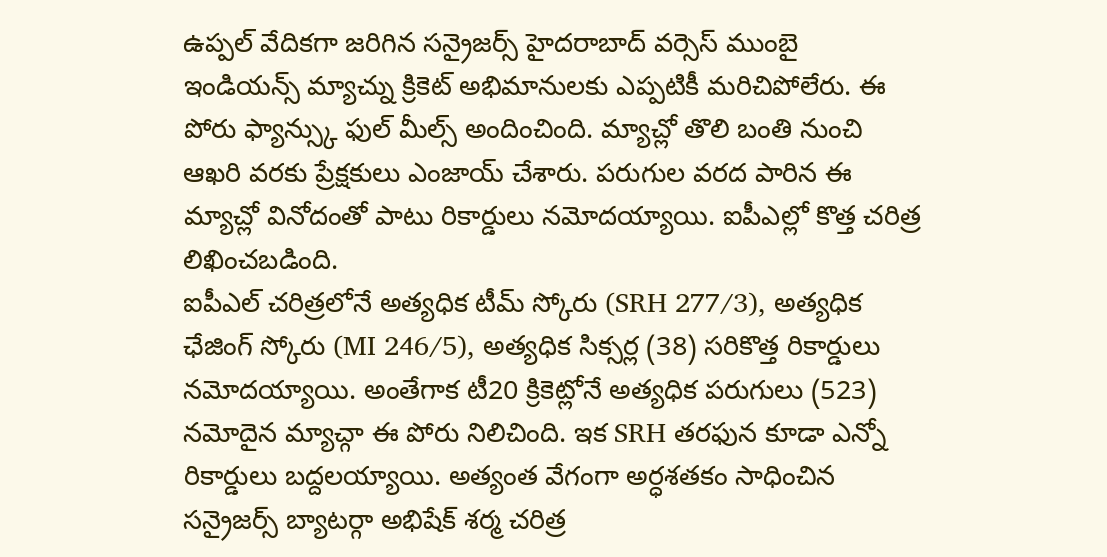ఉప్పల్ వేదికగా జరిగిన సన్రైజర్స్ హైదరాబాద్ వర్సెస్ ముంబై ఇండియన్స్ మ్యాచ్ను క్రికెట్ అభిమానులకు ఎప్పటికీ మరిచిపోలేరు. ఈ పోరు ఫ్యాన్స్కు ఫుల్ మీల్స్ అందించింది. మ్యాచ్లో తొలి బంతి నుంచి ఆఖరి వరకు ప్రేక్షకులు ఎంజాయ్ చేశారు. పరుగుల వరద పారిన ఈ మ్యాచ్లో వినోదంతో పాటు రికార్డులు నమోదయ్యాయి. ఐపీఎల్లో కొత్త చరిత్ర లిఖించబడింది.
ఐపీఎల్ చరిత్రలోనే అత్యధిక టీమ్ స్కోరు (SRH 277/3), అత్యధిక ఛేజింగ్ స్కోరు (MI 246/5), అత్యధిక సిక్సర్ల (38) సరికొత్త రికార్డులు నమోదయ్యాయి. అంతేగాక టీ20 క్రికెట్లోనే అత్యధిక పరుగులు (523) నమోదైన మ్యాచ్గా ఈ పోరు నిలిచింది. ఇక SRH తరఫున కూడా ఎన్నో రికార్డులు బద్దలయ్యాయి. అత్యంత వేగంగా అర్ధశతకం సాధించిన సన్రైజర్స్ బ్యాటర్గా అభిషేక్ శర్మ చరిత్ర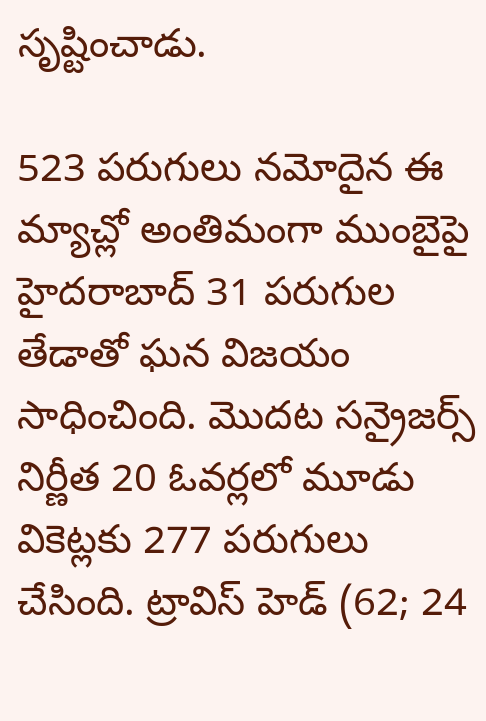సృష్టించాడు.

523 పరుగులు నమోదైన ఈ మ్యాచ్లో అంతిమంగా ముంబైపై హైదరాబాద్ 31 పరుగుల తేడాతో ఘన విజయం సాధించింది. మొదట సన్రైజర్స్ నిర్ణీత 20 ఓవర్లలో మూడు వికెట్లకు 277 పరుగులు చేసింది. ట్రావిస్ హెడ్ (62; 24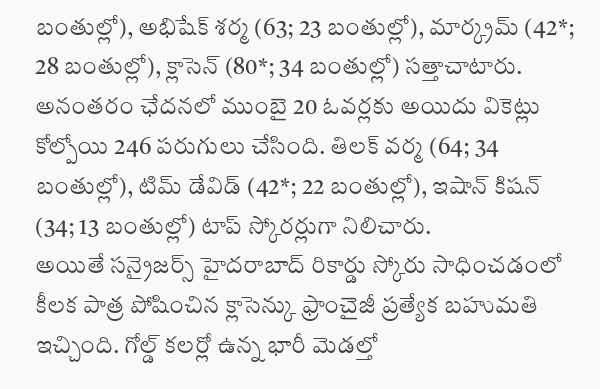బంతుల్లో), అభిషేక్ శర్మ (63; 23 బంతుల్లో), మార్క్రమ్ (42*; 28 బంతుల్లో), క్లాసెన్ (80*; 34 బంతుల్లో) సత్తాచాటారు. అనంతరం ఛేదనలో ముంబై 20 ఓవర్లకు అయిదు వికెట్లు కోల్పోయి 246 పరుగులు చేసింది. తిలక్ వర్మ (64; 34 బంతుల్లో), టిమ్ డేవిడ్ (42*; 22 బంతుల్లో), ఇషాన్ కిషన్ (34; 13 బంతుల్లో) టాప్ స్కోరర్లుగా నిలిచారు.
అయితే సన్రైజర్స్ హైదరాబాద్ రికార్డు స్కోరు సాధించడంలో కీలక పాత్ర పోషించిన క్లాసెన్కు ఫ్రాంచైజీ ప్రత్యేక బహుమతి ఇచ్చింది. గోల్డ్ కలర్లో ఉన్న భారీ మెడల్తో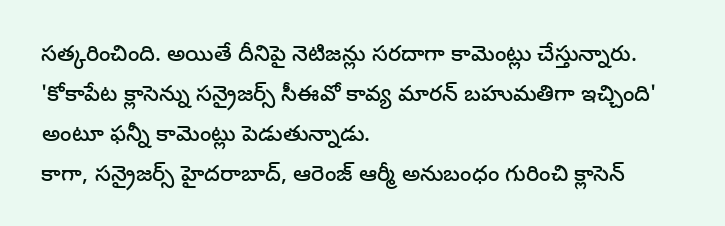సత్కరించింది. అయితే దీనిపై నెటిజన్లు సరదాగా కామెంట్లు చేస్తున్నారు. 'కోకాపేట క్లాసెన్ను సన్రైజర్స్ సీఈవో కావ్య మారన్ బహుమతిగా ఇచ్చింది' అంటూ ఫన్నీ కామెంట్లు పెడుతున్నాడు.
కాగా, సన్రైజర్స్ హైదరాబాద్, ఆరెంజ్ ఆర్మీ అనుబంధం గురించి క్లాసెన్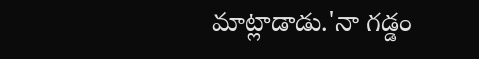మాట్లాడాడు.'నా గడ్డం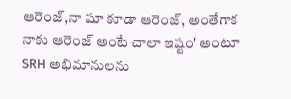ఆరెంజ్,నా షూ కూడా ఆరెంజ్, అంతేగాక నాకు ఆరెంజ్ అంటే చాలా ఇష్టం' అంటూ SRH అభిమానులను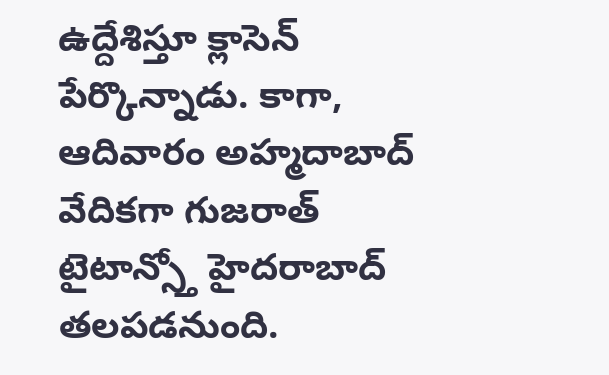ఉద్దేశిస్తూ క్లాసెన్ పేర్కొన్నాడు. కాగా, ఆదివారం అహ్మదాబాద్ వేదికగా గుజరాత్ టైటాన్స్తో హైదరాబాద్ తలపడనుంది.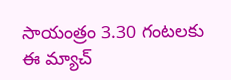సాయంత్రం 3.30 గంటలకు ఈ మ్యాచ్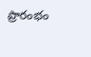ప్రారంభం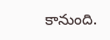కానుంది.